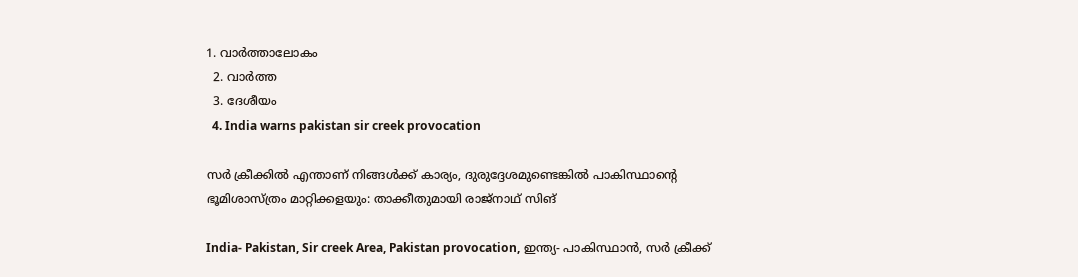1. വാര്‍ത്താലോകം
  2. വാര്‍ത്ത
  3. ദേശീയം
  4. India warns pakistan sir creek provocation

സർ ക്രീക്കിൽ എന്താണ് നിങ്ങൾക്ക് കാര്യം, ദുരുദ്ദേശമുണ്ടെങ്കിൽ പാകിസ്ഥാൻ്റെ ഭൂമിശാസ്ത്രം മാറ്റിക്കളയും: താക്കീതുമായി രാജ്നാഥ് സിങ്

India- Pakistan, Sir creek Area, Pakistan provocation, ഇന്ത്യ- പാകിസ്ഥാൻ, സർ ക്രീക്ക്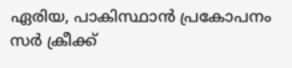ഏരിയ, പാകിസ്ഥാൻ പ്രകോപനം
സര്‍ ക്രീക്ക്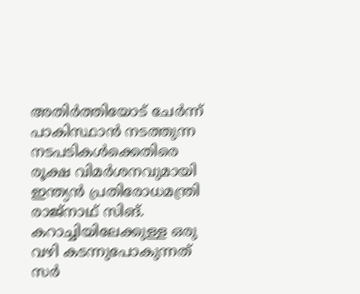അതിര്‍ത്തിയോട് ചേര്‍ന്ന് പാകിസ്ഥാന്‍ നടത്തുന്ന നടപടികള്‍ക്കെതിരെ രൂക്ഷ വിമര്‍ശനവുമായി ഇന്ത്യന്‍ പ്രതിരോധമന്ത്രി രാജ്‌നാഥ് സിങ്. കറാച്ചിയിലേക്കുള്ള ഒരു വഴി കടന്നുപോകുന്നത് സര്‍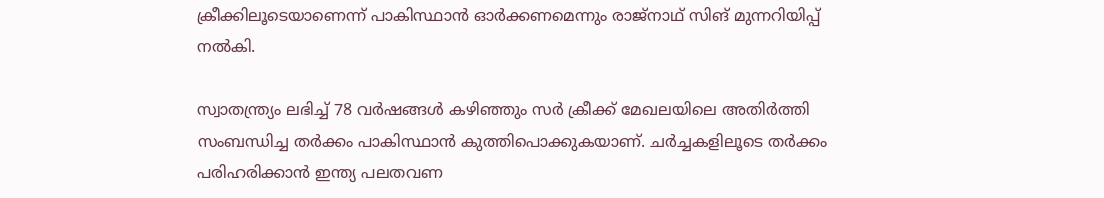ക്രീക്കിലൂടെയാണെന്ന് പാകിസ്ഥാന്‍ ഓര്‍ക്കണമെന്നും രാജ്‌നാഥ് സിങ് മുന്നറിയിപ്പ് നല്‍കി.

സ്വാതന്ത്ര്യം ലഭിച്ച് 78 വര്‍ഷങ്ങള്‍ കഴിഞ്ഞും സര്‍ ക്രീക്ക് മേഖലയിലെ അതിര്‍ത്തി സംബന്ധിച്ച തര്‍ക്കം പാകിസ്ഥാന്‍ കുത്തിപൊക്കുകയാണ്. ചര്‍ച്ചകളിലൂടെ തര്‍ക്കം പരിഹരിക്കാന്‍ ഇന്ത്യ പലതവണ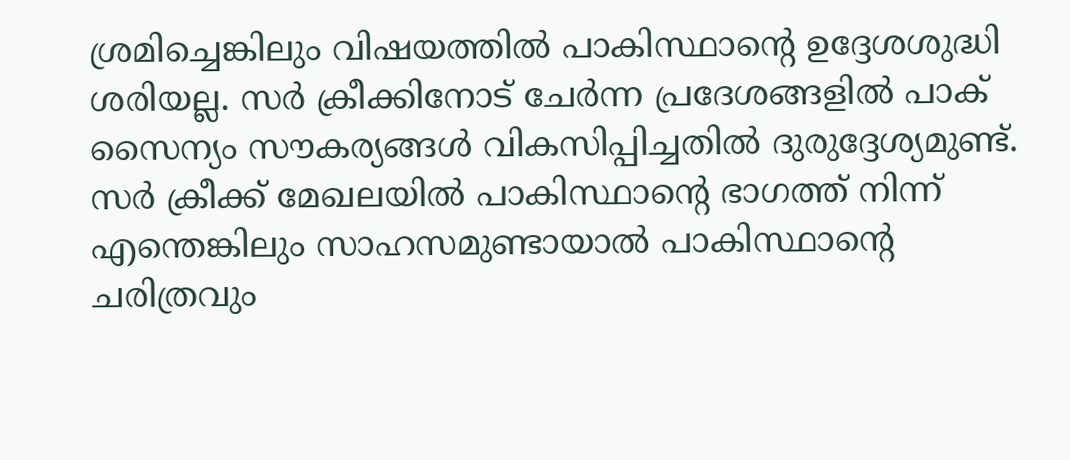ശ്രമിച്ചെങ്കിലും വിഷയത്തില്‍ പാകിസ്ഥാന്റെ ഉദ്ദേശശുദ്ധി ശരിയല്ല. സര്‍ ക്രീക്കിനോട് ചേര്‍ന്ന പ്രദേശങ്ങളില്‍ പാക് സൈന്യം സൗകര്യങ്ങള്‍ വികസിപ്പിച്ചതില്‍ ദുരുദ്ദേശ്യമുണ്ട്. സര്‍ ക്രീക്ക് മേഖലയില്‍ പാകിസ്ഥാന്റെ ഭാഗത്ത് നിന്ന് എന്തെങ്കിലും സാഹസമുണ്ടായാല്‍ പാകിസ്ഥാന്റെ ചരിത്രവും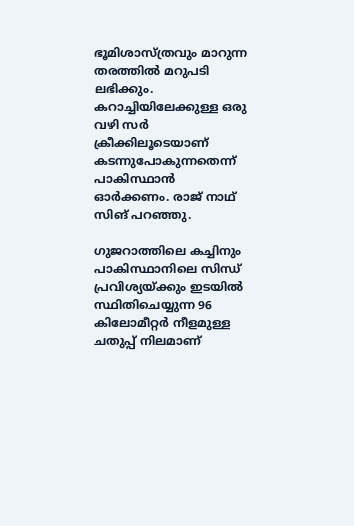ഭൂമിശാസ്ത്രവും മാറുന്ന തരത്തില്‍ മറുപടി ലഭിക്കും. കറാച്ചിയിലേക്കുള്ള ഒരു വഴി സര്‍ ക്രീക്കിലൂടെയാണ് കടന്നുപോകുന്നതെന്ന് പാകിസ്ഥാന്‍ ഓര്‍ക്കണം. രാജ് നാഥ് സിങ് പറഞ്ഞു.

ഗുജറാത്തിലെ കച്ചിനും പാകിസ്ഥാനിലെ സിന്ധ് പ്രവിശ്യയ്ക്കും ഇടയില്‍ സ്ഥിതിചെയ്യുന്ന 96 കിലോമീറ്റര്‍ നീളമുള്ള ചതുപ്പ് നിലമാണ്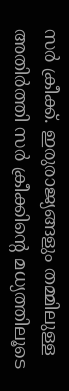സര്‍ ക്രീക്ക്. ഇരുരാജ്യങ്ങളും തമ്മിലുള്ള അതിര്‍ത്തി സര്‍ ക്രീക്കിന്റെ മധ്യത്തിലൂടെ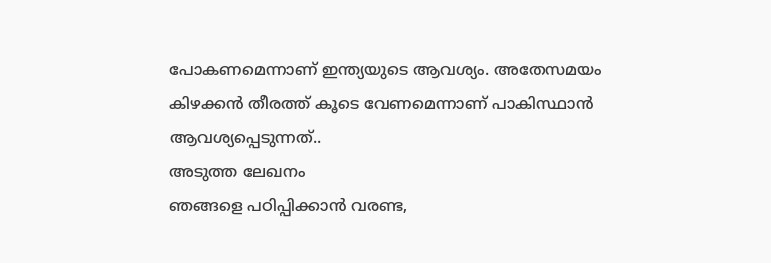പോകണമെന്നാണ് ഇന്ത്യയുടെ ആവശ്യം. അതേസമയം കിഴക്കന്‍ തീരത്ത് കൂടെ വേണമെന്നാണ് പാകിസ്ഥാന്‍ ആവശ്യപ്പെടുന്നത്..
അടുത്ത ലേഖനം
ഞങ്ങളെ പഠിപ്പിക്കാൻ വരണ്ട,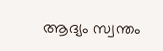ആദ്യം സ്വന്തം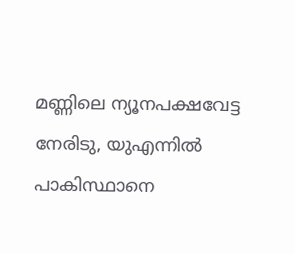മണ്ണിലെ ന്യൂനപക്ഷവേട്ട നേരിടു, യുഎന്നിൽ പാകിസ്ഥാനെ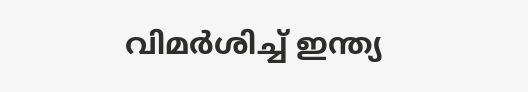വിമർശിച്ച് ഇന്ത്യ